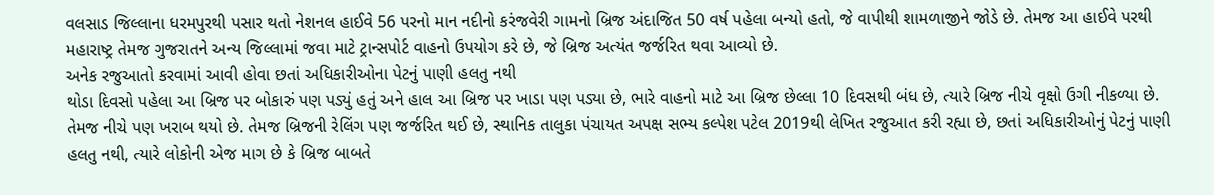વલસાડ જિલ્લાના ધરમપુરથી પસાર થતો નેશનલ હાઈવે 56 પરનો માન નદીનો કરંજવેરી ગામનો બ્રિજ અંદાજિત 50 વર્ષ પહેલા બન્યો હતો, જે વાપીથી શામળાજીને જોડે છે. તેમજ આ હાઈવે પરથી મહારાષ્ટ્ર તેમજ ગુજરાતને અન્ય જિલ્લામાં જવા માટે ટ્રાન્સપોર્ટ વાહનો ઉપયોગ કરે છે, જે બ્રિજ અત્યંત જર્જરિત થવા આવ્યો છે.
અનેક રજુઆતો કરવામાં આવી હોવા છતાં અધિકારીઓના પેટનું પાણી હલતુ નથી
થોડા દિવસો પહેલા આ બ્રિજ પર બોકારું પણ પડ્યું હતું અને હાલ આ બ્રિજ પર ખાડા પણ પડ્યા છે, ભારે વાહનો માટે આ બ્રિજ છેલ્લા 10 દિવસથી બંધ છે, ત્યારે બ્રિજ નીચે વૃક્ષો ઉગી નીકળ્યા છે. તેમજ નીચે પણ ખરાબ થયો છે. તેમજ બ્રિજની રેલિંગ પણ જર્જરિત થઈ છે, સ્થાનિક તાલુકા પંચાયત અપક્ષ સભ્ય કલ્પેશ પટેલ 2019થી લેખિત રજુઆત કરી રહ્યા છે, છતાં અધિકારીઓનું પેટનું પાણી હલતુ નથી, ત્યારે લોકોની એજ માગ છે કે બ્રિજ બાબતે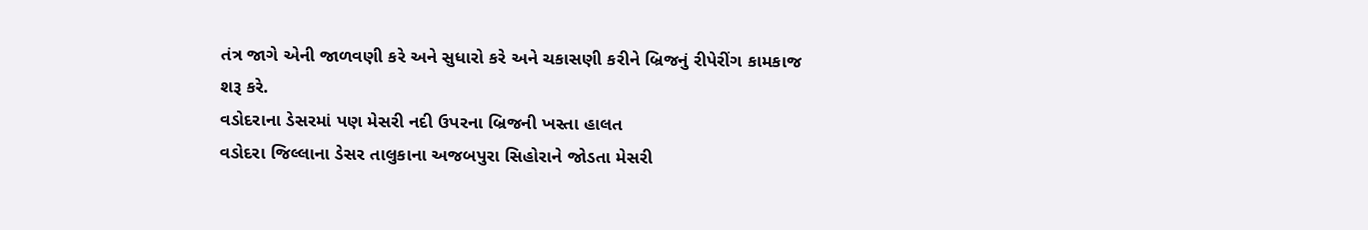તંત્ર જાગે એની જાળવણી કરે અને સુધારો કરે અને ચકાસણી કરીને બ્રિજનું રીપેરીંગ કામકાજ શરૂ કરે.
વડોદરાના ડેસરમાં પણ મેસરી નદી ઉપરના બ્રિજની ખસ્તા હાલત
વડોદરા જિલ્લાના ડેસર તાલુકાના અજબપુરા સિહોરાને જોડતા મેસરી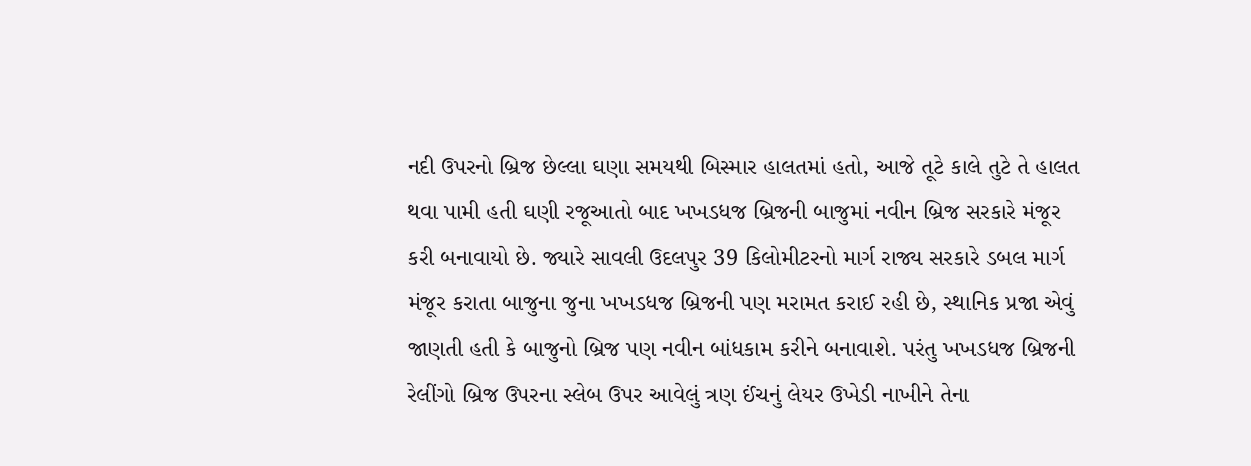નદી ઉપરનો બ્રિજ છેલ્લા ઘણા સમયથી બિસ્માર હાલતમાં હતો, આજે તૂટે કાલે તુટે તે હાલત થવા પામી હતી ઘણી રજૂઆતો બાદ ખખડધજ બ્રિજની બાજુમાં નવીન બ્રિજ સરકારે મંજૂર કરી બનાવાયો છે. જ્યારે સાવલી ઉદલપુર 39 કિલોમીટરનો માર્ગ રાજ્ય સરકારે ડબલ માર્ગ મંજૂર કરાતા બાજુના જુના ખખડધજ બ્રિજની પણ મરામત કરાઈ રહી છે, સ્થાનિક પ્રજા એવું જાણતી હતી કે બાજુનો બ્રિજ પણ નવીન બાંધકામ કરીને બનાવાશે. પરંતુ ખખડધજ બ્રિજની રેલીંગો બ્રિજ ઉપરના સ્લેબ ઉપર આવેલું ત્રણ ઈંચનું લેયર ઉખેડી નાખીને તેના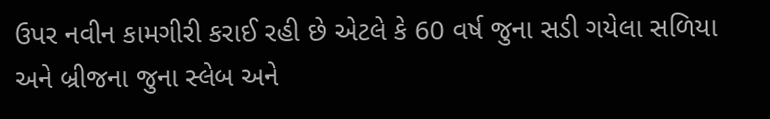ઉપર નવીન કામગીરી કરાઈ રહી છે એટલે કે 60 વર્ષ જુના સડી ગયેલા સળિયા અને બ્રીજના જુના સ્લેબ અને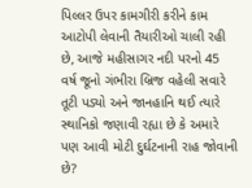પિલ્લર ઉપર કામગીરી કરીને કામ આટોપી લેવાની તૈયારીઓ ચાલી રહી છે, આજે મહીસાગર નદી પરનો 45 વર્ષ જૂનો ગંભીરા બ્રિજ વહેલી સવારે તૂટી પડ્યો અને જાનહાનિ થઈ ત્યારે સ્થાનિકો જણાવી રહ્યા છે કે અમારે પણ આવી મોટી દુર્ઘટનાની રાહ જોવાની છે?